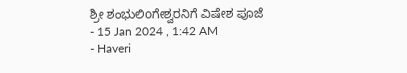ಶ್ರೀ ಶಂಭುಲಿoಗೇಶ್ವರನಿಗೆ ವಿಷೇಶ ಪೂಜೆ
- 15 Jan 2024 , 1:42 AM
- Haveri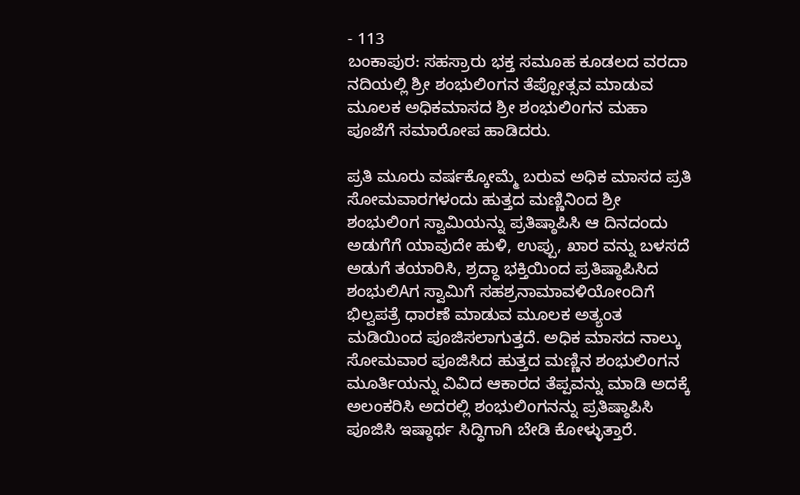- 113
ಬಂಕಾಪುರ: ಸಹಸ್ರಾರು ಭಕ್ತ ಸಮೂಹ ಕೂಡಲದ ವರದಾ ನದಿಯಲ್ಲಿ ಶ್ರೀ ಶಂಭುಲಿoಗನ ತೆಪ್ಪೋತ್ಸವ ಮಾಡುವ ಮೂಲಕ ಅಧಿಕಮಾಸದ ಶ್ರೀ ಶಂಭುಲಿoಗನ ಮಹಾ ಪೂಜೆಗೆ ಸಮಾರೋಪ ಹಾಡಿದರು.

ಪ್ರತಿ ಮೂರು ವರ್ಷಕ್ಕೋಮ್ಮೆ ಬರುವ ಅಧಿಕ ಮಾಸದ ಪ್ರತಿ ಸೋಮವಾರಗಳಂದು ಹುತ್ತದ ಮಣ್ಣಿನಿಂದ ಶ್ರೀ ಶಂಭುಲಿoಗ ಸ್ವಾಮಿಯನ್ನು ಪ್ರತಿಷ್ಠಾಪಿಸಿ ಆ ದಿನದಂದು ಅಡುಗೆಗೆ ಯಾವುದೇ ಹುಳಿ, ಉಪ್ಪು, ಖಾರ ವನ್ನು ಬಳಸದೆ ಅಡುಗೆ ತಯಾರಿಸಿ, ಶ್ರದ್ಧಾ ಭಕ್ತಿಯಿಂದ ಪ್ರತಿಷ್ಠಾಪಿಸಿದ ಶಂಭುಲಿAಗ ಸ್ವಾಮಿಗೆ ಸಹಶ್ರನಾಮಾವಳಿಯೋಂದಿಗೆ ಭಿಲ್ವಪತ್ರೆ ಧಾರಣೆ ಮಾಡುವ ಮೂಲಕ ಅತ್ಯಂತ ಮಡಿಯಿಂದ ಪೂಜಿಸಲಾಗುತ್ತದೆ. ಅಧಿಕ ಮಾಸದ ನಾಲ್ಕು ಸೋಮವಾರ ಪೂಜಿಸಿದ ಹುತ್ತದ ಮಣ್ಣಿನ ಶಂಭುಲಿoಗನ ಮೂರ್ತಿಯನ್ನು ವಿವಿದ ಆಕಾರದ ತೆಪ್ಪವನ್ನು ಮಾಡಿ ಅದಕ್ಕೆ ಅಲಂಕರಿಸಿ ಅದರಲ್ಲಿ ಶಂಭುಲಿoಗನನ್ನು ಪ್ರತಿಷ್ಠಾಪಿಸಿ ಪೂಜಿಸಿ ಇಷ್ಠಾರ್ಥ ಸಿದ್ಧಿಗಾಗಿ ಬೇಡಿ ಕೋಳ್ಳುತ್ತಾರೆ.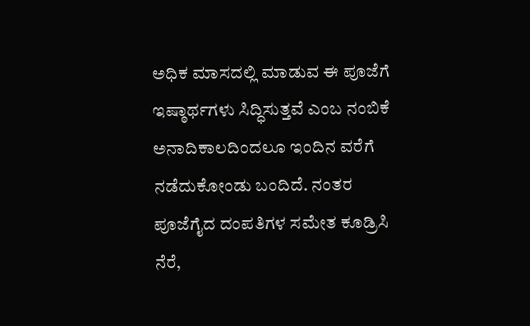ಅಧಿಕ ಮಾಸದಲ್ಲಿ ಮಾಡುವ ಈ ಪೂಜೆಗೆ ಇಷ್ಠಾರ್ಥಗಳು ಸಿದ್ಧಿಸುತ್ತವೆ ಎಂಬ ನಂಬಿಕೆ ಅನಾದಿಕಾಲದಿಂದಲೂ ಇಂದಿನ ವರೆಗೆ ನಡೆದುಕೋಂಡು ಬಂದಿದೆ. ನಂತರ ಪೂಜೆಗೈದ ದಂಪತಿಗಳ ಸಮೇತ ಕೂಡ್ರಿಸಿ ನೆರೆ,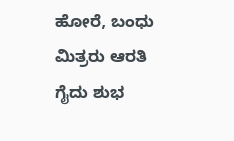ಹೋರೆ, ಬಂಧು ಮಿತ್ರರು ಆರತಿ ಗೈದು ಶುಭ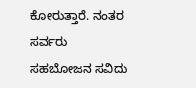ಕೋರುತ್ತಾರೆ. ನಂತರ ಸರ್ವರು ಸಹಬೋಜನ ಸವಿದು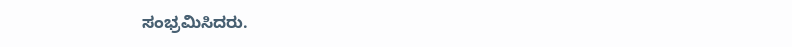ಸಂಭ್ರಮಿಸಿದರು.